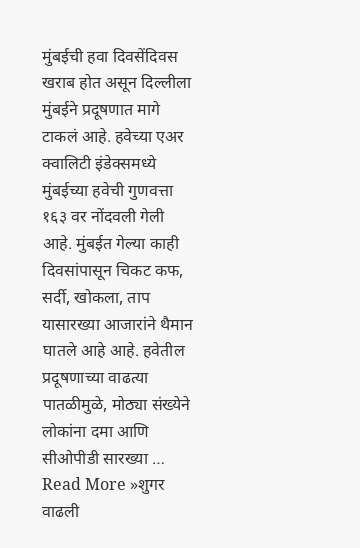मुंबईची हवा दिवसेंदिवस खराब होत असून दिल्लीला मुंबईने प्रदूषणात मागे टाकलं आहे. हवेच्या एअर क्वालिटी इंडेक्समध्ये मुंबईच्या हवेची गुणवत्ता १६३ वर नोंदवली गेली आहे. मुंबईत गेल्या काही दिवसांपासून चिकट कफ, सर्दी, खोकला, ताप यासारख्या आजारांने थैमान घातले आहे आहे. हवेतील प्रदूषणाच्या वाढत्या पातळीमुळे, मोठ्या संख्येने लोकांना दमा आणि सीओपीडी सारख्या …
Read More »शुगर वाढली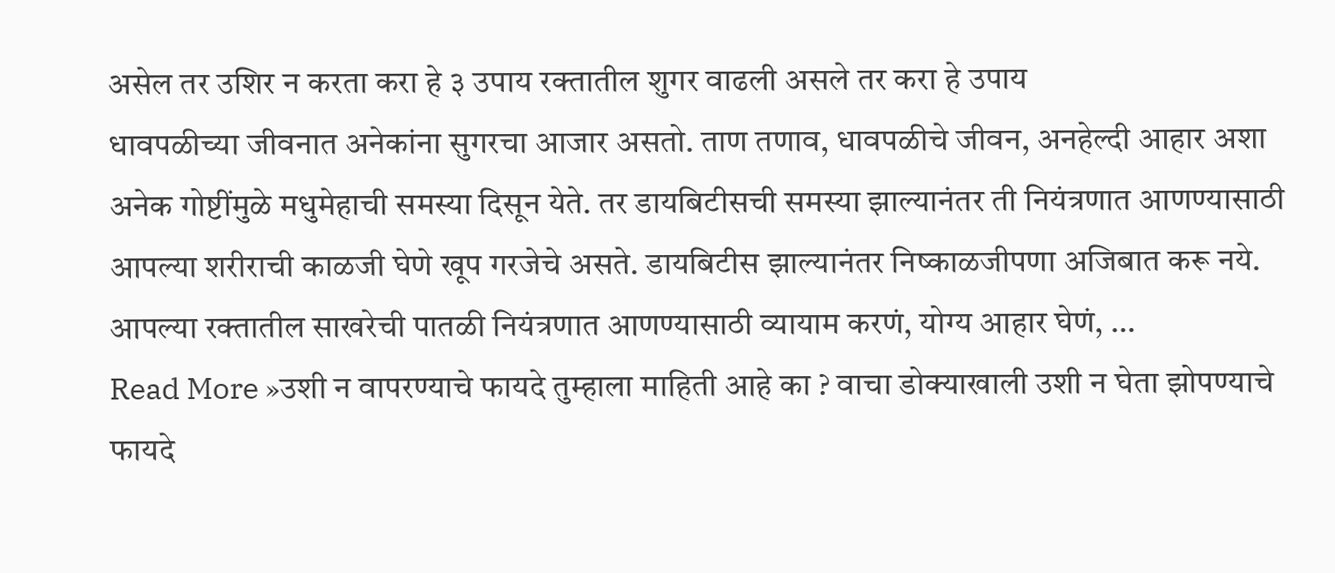असेल तर उशिर न करता करा हे ३ उपाय रक्तातील शुगर वाढली असले तर करा हे उपाय
धावपळीच्या जीवनात अनेकांना सुगरचा आजार असतो. ताण तणाव, धावपळीचे जीवन, अनहेल्दी आहार अशा अनेक गोष्टींमुळे मधुमेहाची समस्या दिसून येते. तर डायबिटीसची समस्या झाल्यानंतर ती नियंत्रणात आणण्यासाठी आपल्या शरीराची काळजी घेणे खूप गरजेचे असते. डायबिटीस झाल्यानंतर निष्काळजीपणा अजिबात करू नये. आपल्या रक्तातील साखरेची पातळी नियंत्रणात आणण्यासाठी व्यायाम करणं, योग्य आहार घेणं, …
Read More »उशी न वापरण्याचे फायदे तुम्हाला माहिती आहे का ? वाचा डोक्याखाली उशी न घेता झोपण्याचे फायदे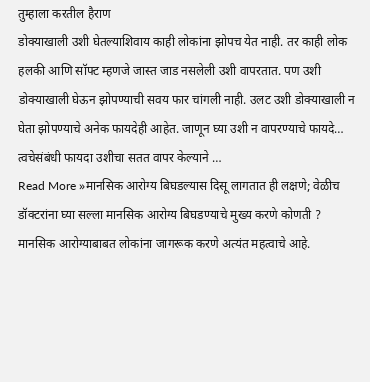तुम्हाला करतील हैराण
डोक्याखाली उशी घेतल्याशिवाय काही लोकांना झोपच येत नाही. तर काही लोक हलकी आणि सॉफ्ट म्हणजे जास्त जाड नसलेली उशी वापरतात. पण उशी डोक्याखाली घेऊन झोपण्याची सवय फार चांगली नाही. उलट उशी डोक्याखाली न घेता झोपण्याचे अनेक फायदेही आहेत. जाणून घ्या उशी न वापरण्याचे फायदे… त्वचेसंबंधी फायदा उशीचा सतत वापर केल्याने …
Read More »मानसिक आरोग्य बिघडल्यास दिसू लागतात ही लक्षणे; वेळीच डॉक्टरांना घ्या सल्ला मानसिक आरोग्य बिघडण्याचे मुख्य करणे कोणती ?
मानसिक आरोग्याबाबत लोकांना जागरूक करणे अत्यंत महत्वाचे आहे.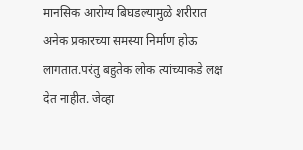मानसिक आरोग्य बिघडल्यामुळे शरीरात अनेक प्रकारच्या समस्या निर्माण होऊ लागतात.परंतु बहुतेक लोक त्यांच्याकडे लक्ष देत नाहीत. जेव्हा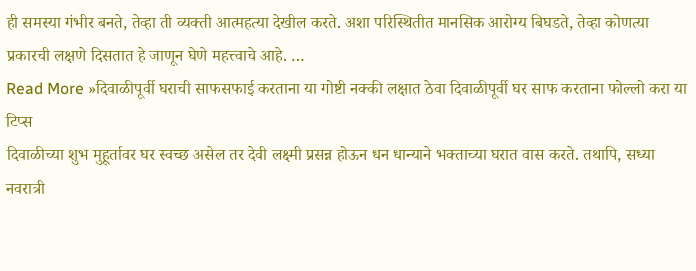ही समस्या गंभीर बनते, तेव्हा ती व्यक्ती आत्महत्या देखील करते. अशा परिस्थितीत मानसिक आरोग्य बिघडते, तेव्हा कोणत्या प्रकारची लक्षणे दिसतात हे जाणून घेणे महत्त्वाचे आहे. …
Read More »दिवाळीपूर्वी घराची साफसफाई करताना या गोष्टी नक्की लक्षात ठेवा दिवाळीपूर्वी घर साफ करताना फोल्लो करा या टिप्स
दिवाळीच्या शुभ मुहूर्तावर घर स्वच्छ असेल तर देवी लक्ष्मी प्रसन्न होऊन धन धान्याने भक्ताच्या घरात वास करते. तथापि, सध्या नवरात्री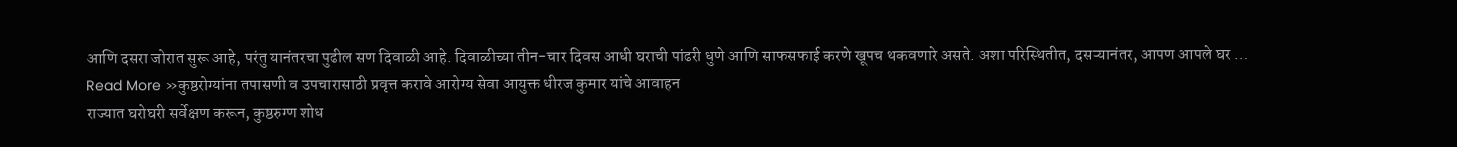आणि दसरा जोरात सुरू आहे, परंतु यानंतरचा पुढील सण दिवाळी आहे. दिवाळीच्या तीन-चार दिवस आधी घराची पांढरी धुणे आणि साफसफाई करणे खूपच थकवणारे असते. अशा परिस्थितीत, दसऱ्यानंतर, आपण आपले घर …
Read More »कुष्ठरोग्यांना तपासणी व उपचारासाठी प्रवृत्त करावे आरोग्य सेवा आयुक्त धीरज कुमार यांचे आवाहन
राज्यात घरोघरी सर्वेक्षण करून, कुष्ठरुग्ण शोध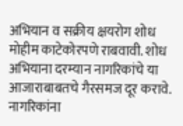अभियान व सक्रीय क्षयरोग शोध मोहीम काटेकोरपणे राबवावी. शोध अभियाना दरम्यान नागरिकांचे या आजाराबाबतचे गैरसमज दूर करावे. नागरिकांना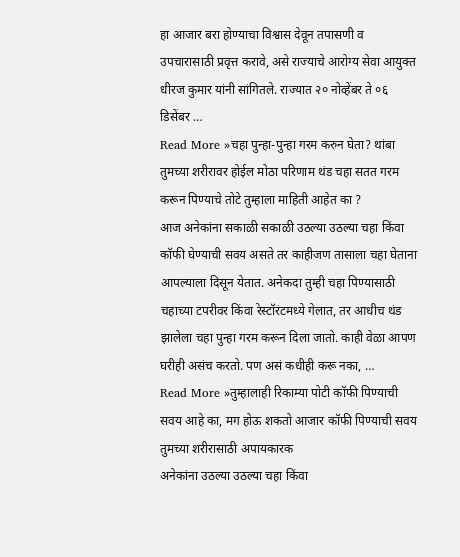हा आजार बरा होण्याचा विश्वास देवून तपासणी व उपचारासाठी प्रवृत्त करावे, असे राज्याचे आरोग्य सेवा आयुक्त धीरज कुमार यांनी सांगितले. राज्यात २० नोव्हेंबर ते ०६ डिसेंबर …
Read More »चहा पुन्हा-पुन्हा गरम करुन घेता? थांबा तुमच्या शरीरावर होईल मोठा परिणाम थंड चहा सतत गरम करून पिण्याचे तोटे तुम्हाला माहिती आहेत का ?
आज अनेकांना सकाळी सकाळी उठल्या उठल्या चहा किंवा कॉफी घेण्याची सवय असते तर काहीजण तासाला चहा घेताना आपल्याला दिसून येतात. अनेकदा तुम्ही चहा पिण्यासाठी चहाच्या टपरीवर किंवा रेस्टॉरंटमध्ये गेलात, तर आधीच थंड झालेला चहा पुन्हा गरम करून दिला जातो. काही वेळा आपण घरीही असंच करतो. पण असं कधीही करू नका, …
Read More »तुम्हालाही रिकाम्या पोटी कॉफी पिण्याची सवय आहे का, मग होऊ शकतो आजार कॉफी पिण्याची सवय तुमच्या शरीरासाठी अपायकारक
अनेकांना उठल्या उठल्या चहा किंवा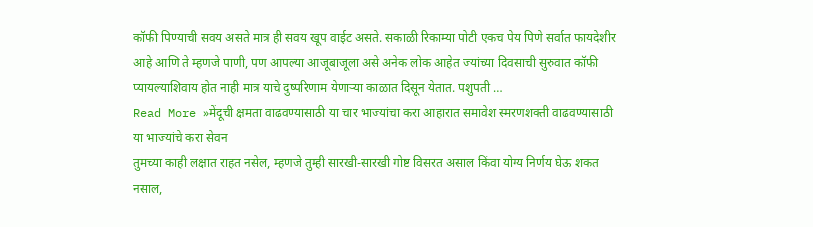कॉफी पिण्याची सवय असते मात्र ही सवय खूप वाईट असते. सकाळी रिकाम्या पोटी एकच पेय पिणे सर्वात फायदेशीर आहे आणि ते म्हणजे पाणी, पण आपल्या आजूबाजूला असे अनेक लोक आहेत ज्यांच्या दिवसाची सुरुवात कॉफी प्यायल्याशिवाय होत नाही मात्र याचे दुष्परिणाम येणाऱ्या काळात दिसून येतात. पशुपती …
Read More »मेंदूची क्षमता वाढवण्यासाठी या चार भाज्यांचा करा आहारात समावेश स्मरणशक्ती वाढवण्यासाठी या भाज्यांचे करा सेवन
तुमच्या काही लक्षात राहत नसेल, म्हणजे तुम्ही सारखी-सारखी गोष्ट विसरत असाल किंवा योग्य निर्णय घेऊ शकत नसाल,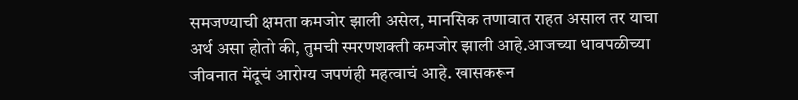समजण्याची क्षमता कमजोर झाली असेल, मानसिक तणावात राहत असाल तर याचा अर्थ असा होतो की, तुमची स्मरणशक्ती कमजोर झाली आहे.आजच्या धावपळीच्या जीवनात मेंदूचं आरोग्य जपणंही महत्वाचं आहे. खासकरून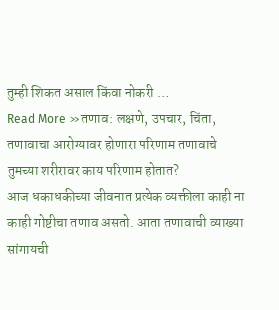तुम्ही शिकत असाल किंवा नोकरी …
Read More »तणाव: लक्षणे, उपचार, चिंता, तणावाचा आरोग्यावर होणारा परिणाम तणावाचे तुमच्या शरीरावर काय परिणाम होतात?
आज धकाधकीच्या जीवनात प्रत्येक व्यक्तीला काही ना काही गोष्टीचा तणाव असतो. आता तणावाची व्याख्या सांगायची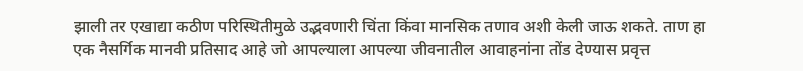झाली तर एखाद्या कठीण परिस्थितीमुळे उद्भवणारी चिंता किंवा मानसिक तणाव अशी केली जाऊ शकते. ताण हा एक नैसर्गिक मानवी प्रतिसाद आहे जो आपल्याला आपल्या जीवनातील आवाहनांना तोंड देण्यास प्रवृत्त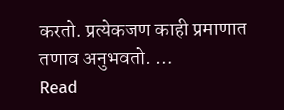करतो. प्रत्येकजण काही प्रमाणात तणाव अनुभवतो. …
Read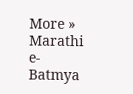More »
Marathi e-Batmya